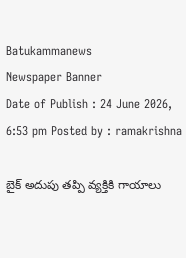Batukammanews
Newspaper Banner
Date of Publish : 24 June 2026, 6:53 pm Posted by : ramakrishna

బైక్ అదుపు తప్పి వ్యక్తికి గాయాలు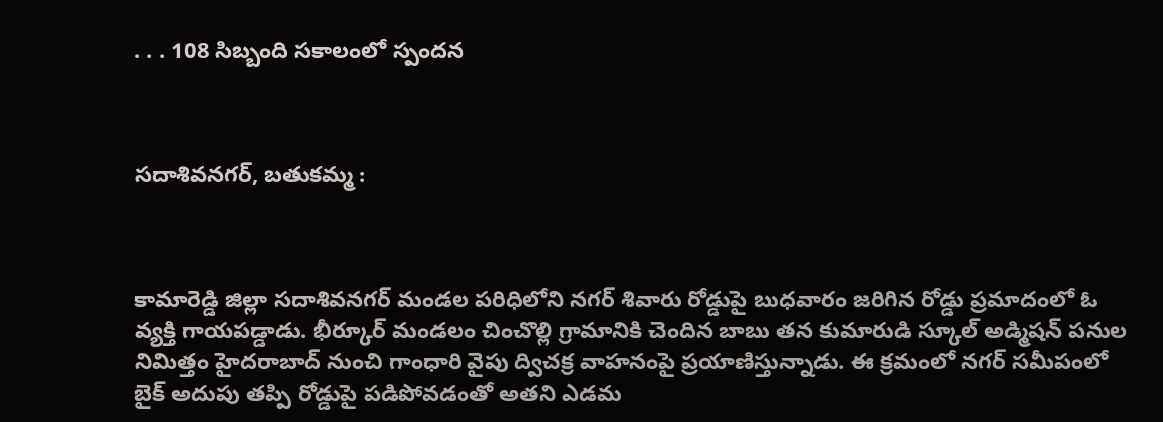. . . 108 సిబ్బంది సకాలంలో స్పందన



సదాశివనగర్, బతుకమ్మ :



కామారెడ్డి జిల్లా సదాశివనగర్ మండల పరిధిలోని నగర్ శివారు రోడ్డుపై బుధవారం జరిగిన రోడ్డు ప్రమాదంలో ఓ వ్యక్తి గాయపడ్డాడు. భీర్కూర్ మండలం చించొల్లి గ్రామానికి చెందిన బాబు తన కుమారుడి స్కూల్ అడ్మిషన్ పనుల నిమిత్తం హైదరాబాద్ నుంచి గాంధారి వైపు ద్విచక్ర వాహనంపై ప్రయాణిస్తున్నాడు. ఈ క్రమంలో నగర్ సమీపంలో బైక్ అదుపు తప్పి రోడ్డుపై పడిపోవడంతో అతని ఎడమ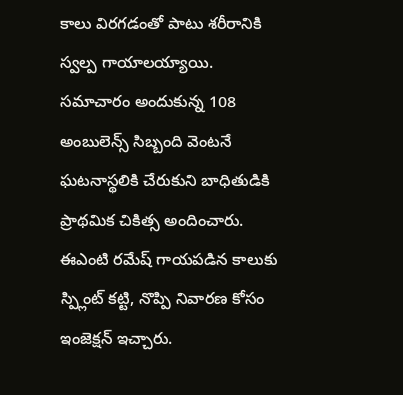కాలు విరగడంతో పాటు శరీరానికి స్వల్ప గాయాలయ్యాయి. సమాచారం అందుకున్న 108 అంబులెన్స్ సిబ్బంది వెంటనే ఘటనాస్థలికి చేరుకుని బాధితుడికి ప్రాథమిక చికిత్స అందించారు. ఈఎంటి రమేష్ గాయపడిన కాలుకు స్ప్లింట్ కట్టి, నొప్పి నివారణ కోసం ఇంజెక్షన్ ఇచ్చారు.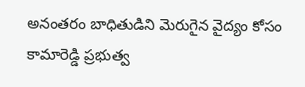అనంతరం బాధితుడిని మెరుగైన వైద్యం కోసం కామారెడ్డి ప్రభుత్వ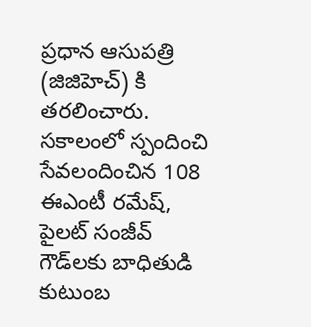ప్రధాన ఆసుపత్రి (జిజిహెచ్) కి తరలించారు. సకాలంలో స్పందించి సేవలందించిన 108 ఈఎంటీ రమేష్, పైలట్ సంజీవ్ గౌడ్‌లకు బాధితుడి కుటుంబ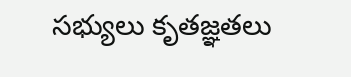సభ్యులు కృతజ్ఞతలు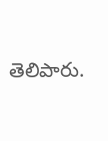తెలిపారు.